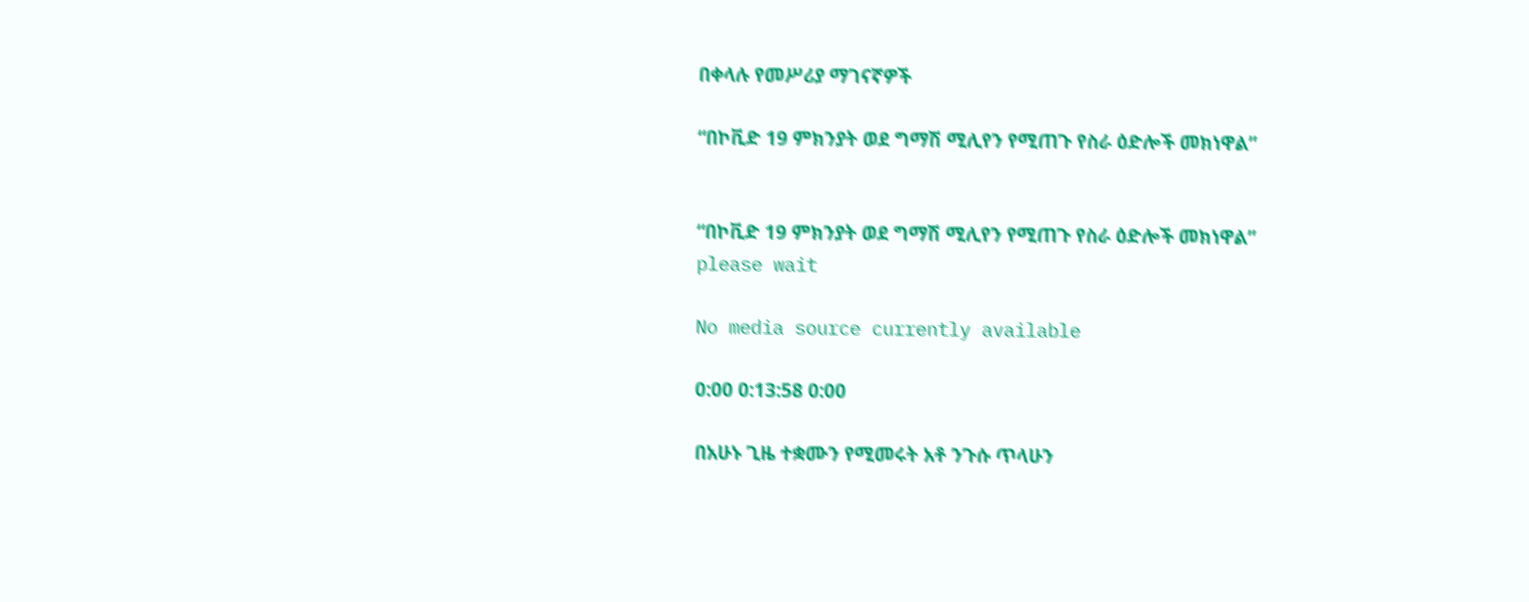በቀላሉ የመሥሪያ ማገናኛዎች

“በኮቪድ 19 ምክንያት ወደ ግማሽ ሚሊየን የሚጠጉ የስራ ዕድሎች መክነዋል”


“በኮቪድ 19 ምክንያት ወደ ግማሽ ሚሊየን የሚጠጉ የስራ ዕድሎች መክነዋል”
please wait

No media source currently available

0:00 0:13:58 0:00

በአሁኑ ጊዜ ተቋሙን የሚመሩት አቶ ንጉሱ ጥላሁን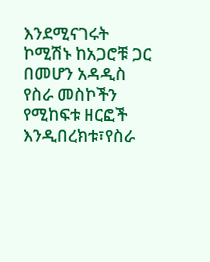እንደሚናገሩት ኮሚሽኑ ከአጋሮቹ ጋር በመሆን አዳዲስ የስራ መስኮችን የሚከፍቱ ዘርፎች እንዲበረክቱ፣የስራ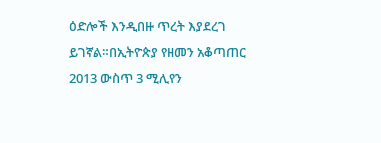ዕድሎች እንዲበዙ ጥረት እያደረገ ይገኛል።በኢትዮጵያ የዘመን አቆጣጠር 2013 ውስጥ 3 ሚሊየን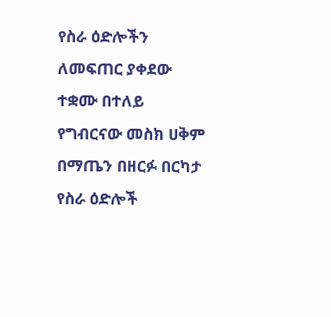የስራ ዕድሎችን ለመፍጠር ያቀደው ተቋሙ በተለይ የግብርናው መስክ ሀቅም በማጤን በዘርፉ በርካታ የስራ ዕድሎች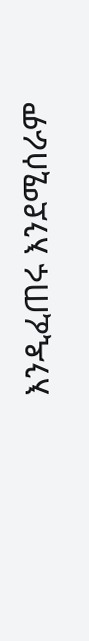እንዲፈጠሩ እንደሚሰራም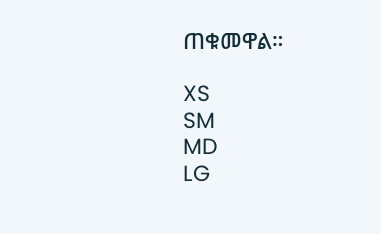ጠቁመዋል።

XS
SM
MD
LG